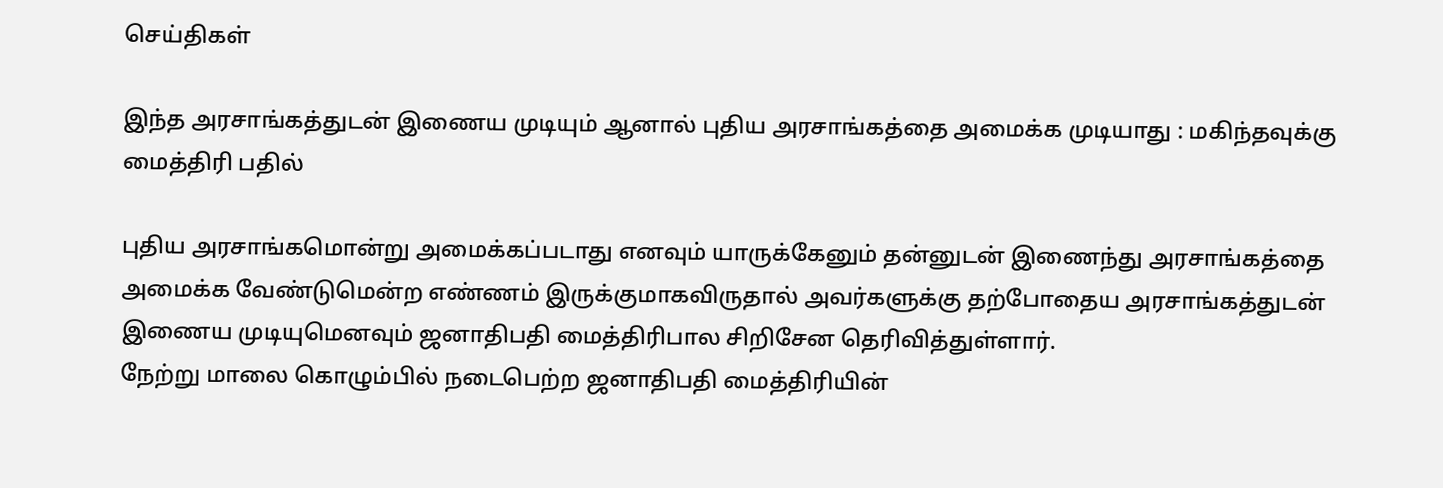செய்திகள்

இந்த அரசாங்கத்துடன் இணைய முடியும் ஆனால் புதிய அரசாங்கத்தை அமைக்க முடியாது : மகிந்தவுக்கு மைத்திரி பதில்

புதிய அரசாங்கமொன்று அமைக்கப்படாது எனவும் யாருக்கேனும் தன்னுடன் இணைந்து அரசாங்கத்தை அமைக்க வேண்டுமென்ற எண்ணம் இருக்குமாகவிருதால் அவர்களுக்கு தற்போதைய அரசாங்கத்துடன் இணைய முடியுமெனவும் ஜனாதிபதி மைத்திரிபால சிறிசேன தெரிவித்துள்ளார்.
நேற்று மாலை கொழும்பில் நடைபெற்ற ஜனாதிபதி மைத்திரியின்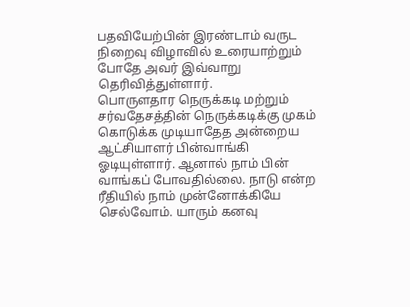பதவியேற்பின் இரண்டாம் வருட நிறைவு விழாவில் உரையாற்றும் போதே அவர் இவ்வாறு தெரிவித்துள்ளார்.
பொருளதார நெருக்கடி மற்றும் சர்வதேசத்தின் நெருக்கடிக்கு முகம் கொடுக்க முடியாதேத அன்றைய ஆட்சியாளர் பின்வாங்கி ஓடியுள்ளார். ஆனால் நாம் பின் வாங்கப் போவதில்லை. நாடு என்ற ரீதியில் நாம் முன்னோக்கியே செல்வோம். யாரும் கனவு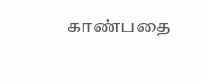காண்பதை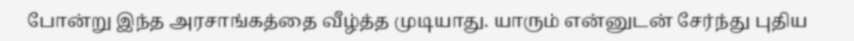போன்று இந்த அரசாங்கத்தை வீழ்த்த முடியாது. யாரும் என்னுடன் சேர்ந்து புதிய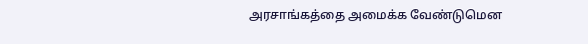அரசாங்கத்தை அமைக்க வேண்டுமென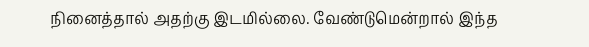நினைத்தால் அதற்கு இடமில்லை. வேண்டுமென்றால் இந்த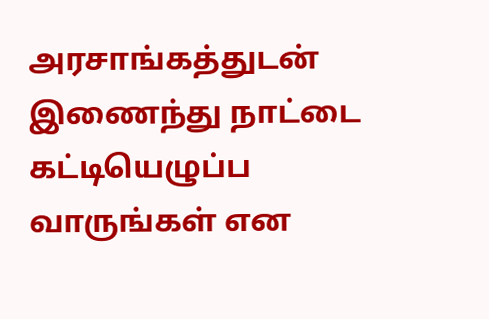அரசாங்கத்துடன் இணைந்து நாட்டை கட்டியெழுப்ப வாருங்கள் என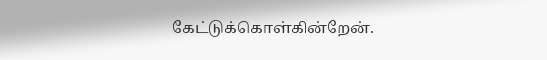கேட்டுக்கொள்கின்றேன்.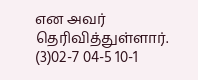என அவர் தெரிவித்துள்ளார். (3)02-7 04-5 10-1